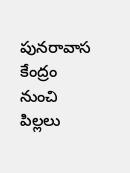పునరావాస కేంద్రం నుంచి పిల్లలు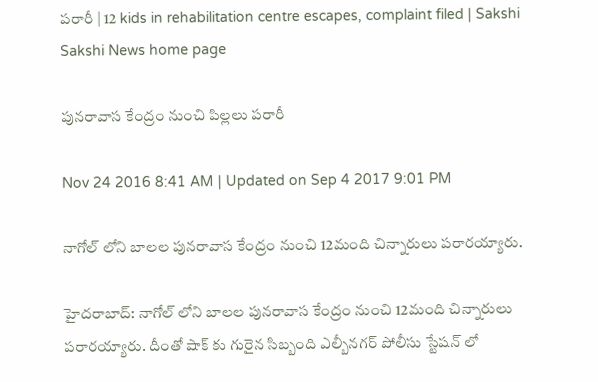పరారీ | 12 kids in rehabilitation centre escapes, complaint filed | Sakshi
Sakshi News home page

పునరావాస కేంద్రం నుంచి పిల్లలు పరారీ

Nov 24 2016 8:41 AM | Updated on Sep 4 2017 9:01 PM

నాగోల్ లోని బాలల పునరావాస కేంద్రం నుంచి 12మంది చిన్నారులు పరారయ్యారు.

హైదరాబాద్: నాగోల్ లోని బాలల పునరావాస కేంద్రం నుంచి 12మంది చిన్నారులు పరారయ్యారు. దీంతో షాక్ కు గురైన సిబ్బంది ఎల్బీనగర్ పోలీసు స్టేషన్ లో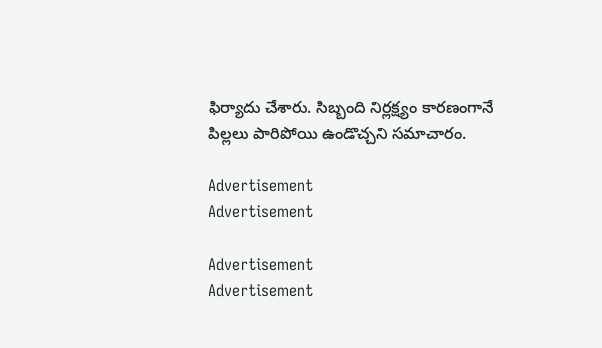ఫిర్యాదు చేశారు. సిబ్బంది నిర్లక్ష్యం కారణంగానే పిల్లలు పారిపోయి ఉండొచ్చని సమాచారం.

Advertisement
Advertisement

Advertisement
Advertisement